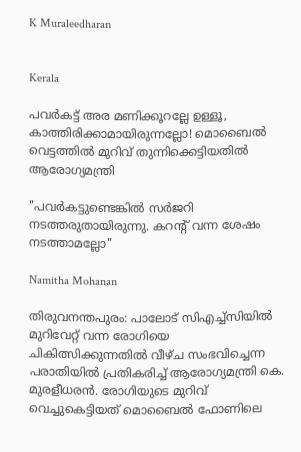K Muraleedharan


Kerala

പവര്‍കട്ട് അര മണിക്കൂറല്ലേ ഉള്ളൂ, കാത്തിരിക്കാമായിരുന്നല്ലോ! മൊബൈല്‍ വെട്ടത്തിൽ മുറിവ് തുന്നിക്കെട്ടിയതിൽ ആരോഗ്യമന്ത്രി

"പവര്‍കട്ടുണ്ടെങ്കില്‍ സര്‍ജറി നടത്തരുതായിരുന്നു. കറന്‍റ് വന്ന ശേഷം നടത്താമല്ലോ"

Namitha Mohanan

തിരുവനന്തപുരം: പാലോട് സിഎച്ച്‌സിയില്‍ മുറിവേറ്റ് വന്ന രോഗിയെ ചികിത്സിക്കുന്നതില്‍ വീഴ്ച സംഭവിച്ചെന്ന പരാതിയില്‍ പ്രതികരിച്ച് ആരോഗ്യമന്ത്രി കെ. മുരളീധരന്‍. രോഗിയുടെ മുറിവ് വെച്ചുകെട്ടിയത് മൊബൈല്‍ ഫോണിലെ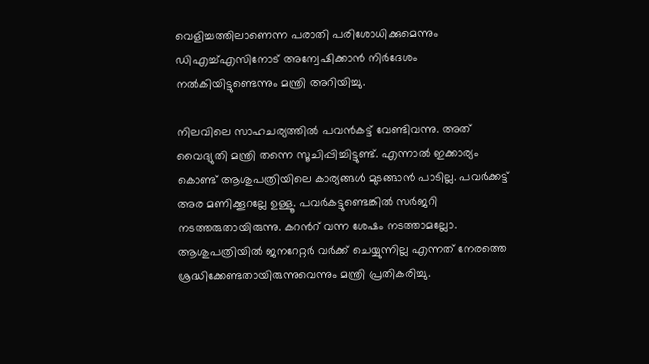വെളിച്ചത്തിലാണെന്ന പരാതി പരിശോധിക്കുമെന്നും ഡിഎച്ച്എസിനോട് അന്വേഷിക്കാൻ നിർദേശം നൽകിയിട്ടുണ്ടെന്നും മന്ത്രി അറിയിച്ചു.

നിലവിലെ സാഹചര്യത്തിൽ പവൻകട്ട് വേണ്ടിവന്നു. അത് വൈദ്യുതി മന്ത്രി തന്നെ സൂചിപ്പിച്ചിട്ടുണ്ട്. എന്നാല്‍ ഇക്കാര്യം കൊണ്ട് ആശുപത്രിയിലെ കാര്യങ്ങള്‍ മുടങ്ങാന്‍ പാടില്ല. പവര്‍ക്കട്ട് അര മണിക്കൂറല്ലേ ഉള്ളൂ. പവര്‍കട്ടുണ്ടെങ്കില്‍ സര്‍ജറി നടത്തരുതായിരുന്നു. കറന്‍റ് വന്ന ശേഷം നടത്താമല്ലോ. ആശുപത്രിയില്‍ ജനറേറ്റര്‍ വര്‍ക്ക് ചെയ്യുന്നില്ല എന്നത് നേരത്തെ ശ്രദ്ധിക്കേണ്ടതായിരുന്നുവെന്നും മന്ത്രി പ്രതികരിച്ചു.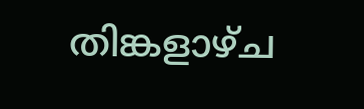തിങ്കളാഴ്ച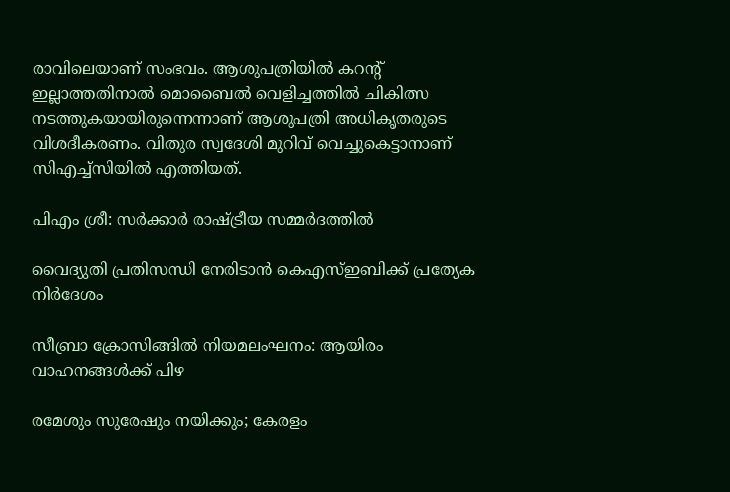രാവിലെയാണ് സംഭവം. ആശുപത്രിയില്‍ കറന്‍റ് ഇല്ലാത്തതിനാൽ മൊബൈല്‍ വെളിച്ചത്തില്‍ ചികിത്സ നടത്തുകയായിരുന്നെന്നാണ് ആശുപത്രി അധികൃതരുടെ വിശദീകരണം. വിതുര സ്വദേശി മുറിവ് വെച്ചുകെട്ടാനാണ് സിഎച്ച്‌സിയില്‍ എത്തിയത്.

പിഎം ശ്രീ: സർക്കാർ രാഷ്ട്രീയ സമ്മർദത്തിൽ

വൈദ്യുതി പ്രതിസന്ധി നേരിടാൻ കെഎസ്ഇബിക്ക് പ്രത്യേക നിർദേശം

സീബ്രാ ക്രോസിങ്ങിൽ നിയമലംഘനം: ആയിരം വാഹനങ്ങൾക്ക് പിഴ

രമേശും സുരേഷും നയിക്കും; കേരളം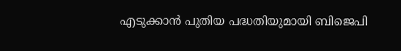എ‌ടുക്കാൻ പുതിയ പദ്ധതിയുമായി ബിജെപി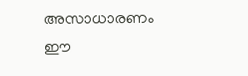അസാധാരണം ഈ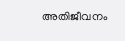അതിജീവനം